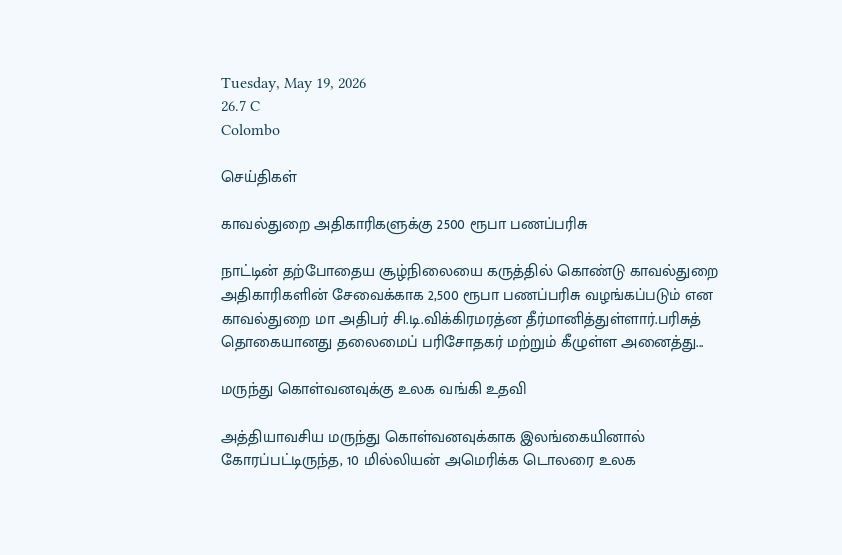Tuesday, May 19, 2026
26.7 C
Colombo

செய்திகள்

காவல்துறை அதிகாரிகளுக்கு 2500 ரூபா பணப்பரிசு

நாட்டின் தற்போதைய சூழ்நிலையை கருத்தில் கொண்டு காவல்துறை அதிகாரிகளின் சேவைக்காக 2,500 ரூபா பணப்பரிசு வழங்கப்படும் என காவல்துறை மா அதிபர் சி.டி.விக்கிரமரத்ன தீர்மானித்துள்ளார்.பரிசுத் தொகையானது தலைமைப் பரிசோதகர் மற்றும் கீழுள்ள அனைத்து...

மருந்து கொள்வனவுக்கு உலக வங்கி உதவி

அத்தியாவசிய மருந்து கொள்வனவுக்காக இலங்கையினால் கோரப்பட்டிருந்த, 10 மில்லியன் அமெரிக்க டொலரை உலக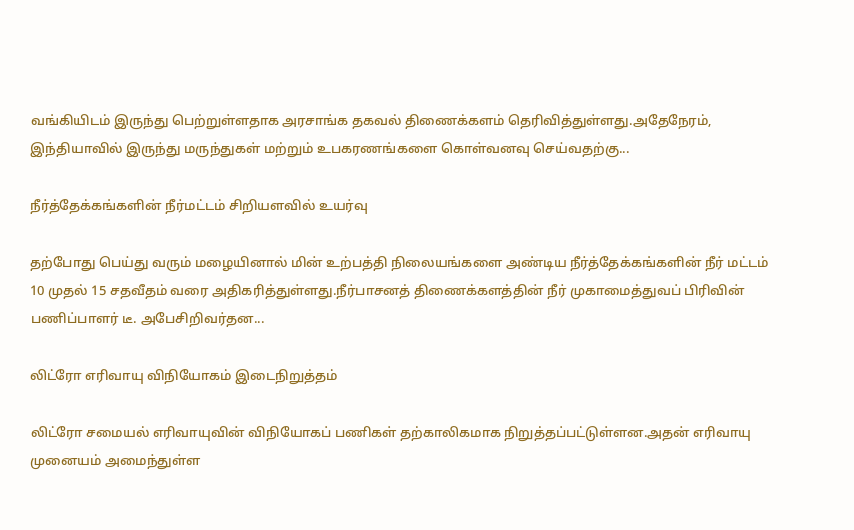வங்கியிடம் இருந்து பெற்றுள்ளதாக அரசாங்க தகவல் திணைக்களம் தெரிவித்துள்ளது.அதேநேரம், இந்தியாவில் இருந்து மருந்துகள் மற்றும் உபகரணங்களை கொள்வனவு செய்வதற்கு...

நீர்த்தேக்கங்களின் நீர்மட்டம் சிறியளவில் உயர்வு

தற்போது பெய்து வரும் மழையினால் மின் உற்பத்தி நிலையங்களை அண்டிய நீர்த்தேக்கங்களின் நீர் மட்டம் 10 முதல் 15 சதவீதம் வரை அதிகரித்துள்ளது.நீர்பாசனத் திணைக்களத்தின் நீர் முகாமைத்துவப் பிரிவின் பணிப்பாளர் டீ. அபேசிறிவர்தன...

லிட்ரோ எரிவாயு விநியோகம் இடைநிறுத்தம்

லிட்ரோ சமையல் எரிவாயுவின் விநியோகப் பணிகள் தற்காலிகமாக நிறுத்தப்பட்டுள்ளன.அதன் எரிவாயு முனையம் அமைந்துள்ள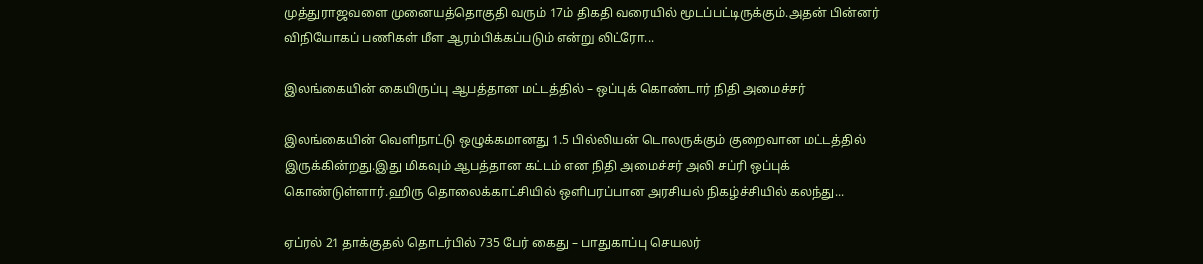முத்துராஜவளை முனையத்தொகுதி வரும் 17ம் திகதி வரையில் மூடப்பட்டிருக்கும்.அதன் பின்னர் விநியோகப் பணிகள் மீள ஆரம்பிக்கப்படும் என்று லிட்ரோ...

இலங்கையின் கையிருப்பு ஆபத்தான மட்டத்தில் – ஒப்புக் கொண்டார் நிதி அமைச்சர்

இலங்கையின் வெளிநாட்டு ஒழுக்கமானது 1.5 பில்லியன் டொலருக்கும் குறைவான மட்டத்தில் இருக்கின்றது.இது மிகவும் ஆபத்தான கட்டம் என நிதி அமைச்சர் அலி சப்ரி ஒப்புக் கொண்டுள்ளார்.ஹிரு தொலைக்காட்சியில் ஒளிபரப்பான அரசியல் நிகழ்ச்சியில் கலந்து...

ஏப்ரல் 21 தாக்குதல் தொடர்பில் 735 பேர் கைது – பாதுகாப்பு செயலர்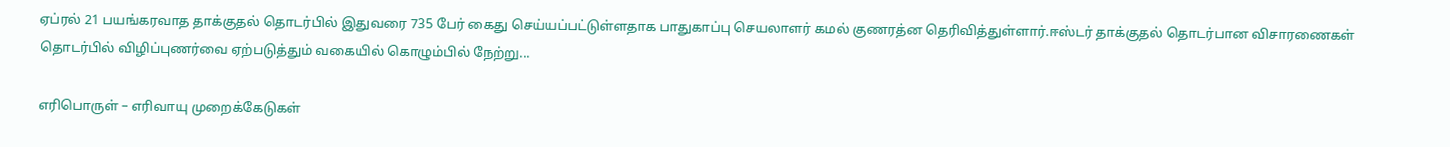ஏப்ரல் 21 பயங்கரவாத தாக்குதல் தொடர்பில் இதுவரை 735 பேர் கைது செய்யப்பட்டுள்ளதாக பாதுகாப்பு செயலாளர் கமல் குணரத்ன தெரிவித்துள்ளார்.ஈஸ்டர் தாக்குதல் தொடர்பான விசாரணைகள் தொடர்பில் விழிப்புணர்வை ஏற்படுத்தும் வகையில் கொழும்பில் நேற்று...

எரிபொருள் – எரிவாயு முறைக்கேடுகள்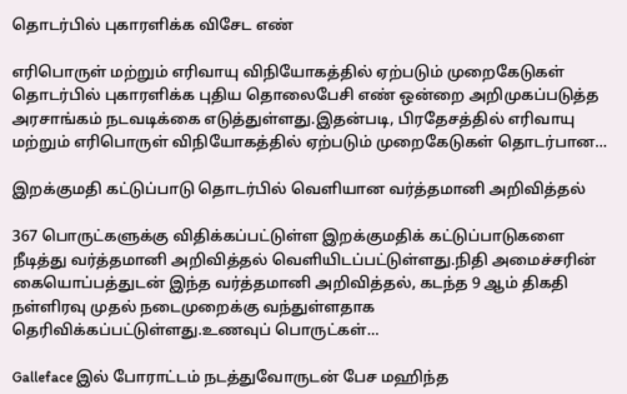தொடர்பில் புகாரளிக்க விசேட எண்

எரிபொருள் மற்றும் எரிவாயு விநியோகத்தில் ஏற்படும் முறைகேடுகள் தொடர்பில் புகாரளிக்க புதிய தொலைபேசி எண் ஒன்றை அறிமுகப்படுத்த அரசாங்கம் நடவடிக்கை எடுத்துள்ளது.இதன்படி, பிரதேசத்தில் எரிவாயு மற்றும் எரிபொருள் விநியோகத்தில் ஏற்படும் முறைகேடுகள் தொடர்பான...

இறக்குமதி கட்டுப்பாடு தொடர்பில் வெளியான வர்த்தமானி அறிவித்தல்

367 பொருட்களுக்கு விதிக்கப்பட்டுள்ள இறக்குமதிக் கட்டுப்பாடுகளை நீடித்து வர்த்தமானி அறிவித்தல் வெளியிடப்பட்டுள்ளது.நிதி அமைச்சரின் கையொப்பத்துடன் இந்த வர்த்தமானி அறிவித்தல், கடந்த 9 ஆம் திகதி நள்ளிரவு முதல் நடைமுறைக்கு வந்துள்ளதாக தெரிவிக்கப்பட்டுள்ளது.உணவுப் பொருட்கள்...

Galleface இல் போராட்டம் நடத்துவோருடன் பேச மஹிந்த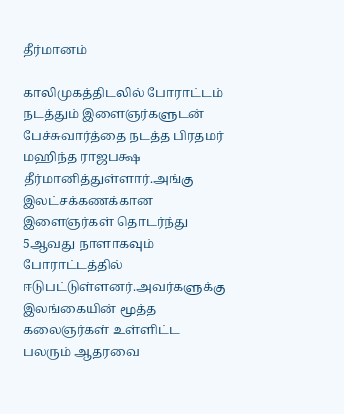தீர்மானம்

காலிமுகத்திடலில் போராட்டம் நடத்தும் இளைஞர்களுடன் பேச்சுவார்த்தை நடத்த பிரதமர் மஹிந்த ராஜபக்ஷ தீர்மானித்துள்ளார்.அங்கு இலட்சக்கணக்கான இளைஞர்கள் தொடர்ந்து 5ஆவது நாளாகவும் போராட்டத்தில் ஈடுபட்டுள்ளனர்.அவர்களுக்கு இலங்கையின் மூத்த கலைஞர்கள் உள்ளிட்ட பலரும் ஆதரவை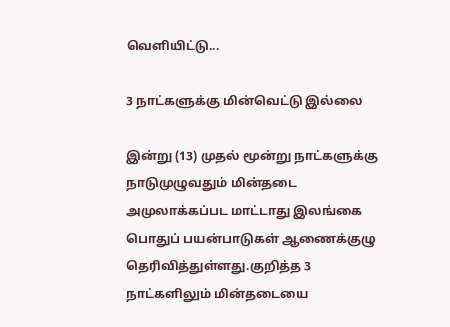வெளியிட்டு...

3 நாட்களுக்கு மின்வெட்டு இல்லை

இன்று (13) முதல் மூன்று நாட்களுக்கு நாடுமுழுவதும் மின்தடை அமுலாக்கப்பட மாட்டாது இலங்கை பொதுப் பயன்பாடுகள் ஆணைக்குழு தெரிவித்துள்ளது.குறித்த 3 நாட்களிலும் மின்தடையை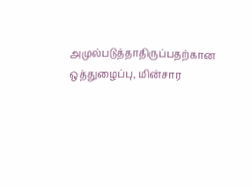அமுல்படுத்தாதிருப்பதற்கான ஒத்துழைப்பு, மின்சார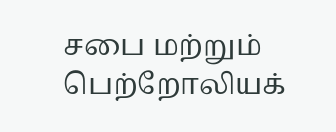சபை மற்றும் பெற்றோலியக்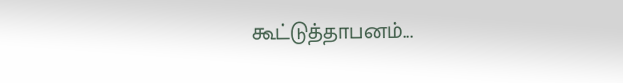கூட்டுத்தாபனம்...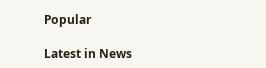Popular

Latest in News